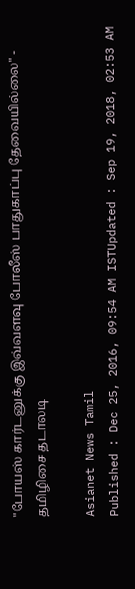"போயஸ் கார்டனுக்கு இவ்வளவு போலீஸ் பாதுகாப்பு தேவையில்லை" - தமிழிசை தடாலடி

Asianet News Tamil
Published : Dec 25, 2016, 09:54 AM ISTUpdated : Sep 19, 2018, 02:53 AM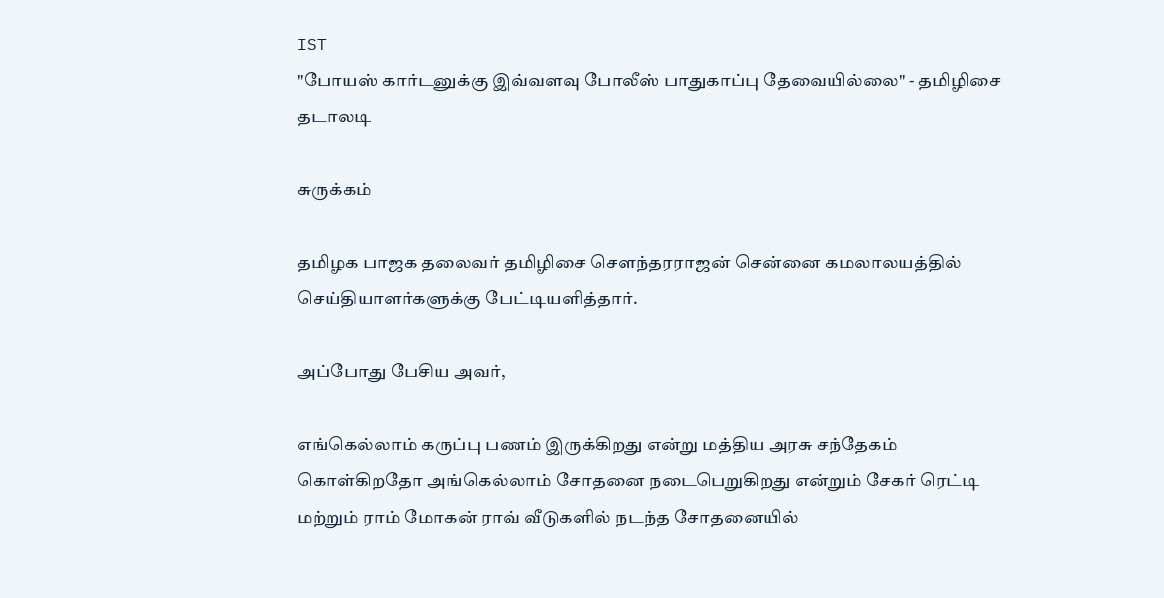IST
"போயஸ் கார்டனுக்கு இவ்வளவு போலீஸ் பாதுகாப்பு தேவையில்லை" - தமிழிசை தடாலடி

சுருக்கம்

தமிழக பாஜக தலைவர் தமிழிசை சௌந்தரராஜன் சென்னை கமலாலயத்தில் செய்தியாளர்களுக்கு பேட்டியளித்தார்.

அப்போது பேசிய அவர்,

எங்கெல்லாம் கருப்பு பணம் இருக்கிறது என்று மத்திய அரசு சந்தேகம் கொள்கிறதோ அங்கெல்லாம் சோதனை நடைபெறுகிறது என்றும் சேகர் ரெட்டி மற்றும் ராம் மோகன் ராவ் வீடுகளில் நடந்த சோதனையில்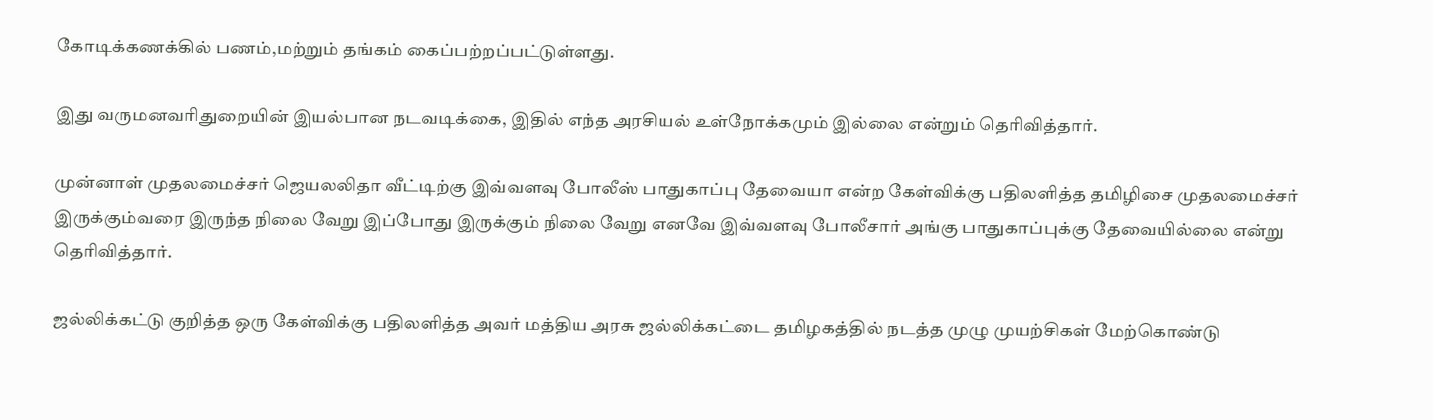கோடிக்கணக்கில் பணம்,மற்றும் தங்கம் கைப்பற்றப்பட்டுள்ளது.

இது வருமனவரிதுறையின் இயல்பான நடவடிக்கை, இதில் எந்த அரசியல் உள்நோக்கமும் இல்லை என்றும் தெரிவித்தார்.

முன்னாள் முதலமைச்சர் ஜெயலலிதா வீட்டிற்கு இவ்வளவு போலீஸ் பாதுகாப்பு தேவையா என்ற கேள்விக்கு பதிலளித்த தமிழிசை முதலமைச்சர் இருக்கும்வரை இருந்த நிலை வேறு இப்போது இருக்கும் நிலை வேறு எனவே இவ்வளவு போலீசார் அங்கு பாதுகாப்புக்கு தேவையில்லை என்று தெரிவித்தார்.

ஜல்லிக்கட்டு குறித்த ஒரு கேள்விக்கு பதிலளித்த அவர் மத்திய அரசு ஜல்லிக்கட்டை தமிழகத்தில் நடத்த முழு முயற்சிகள் மேற்கொண்டு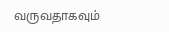வருவதாகவும்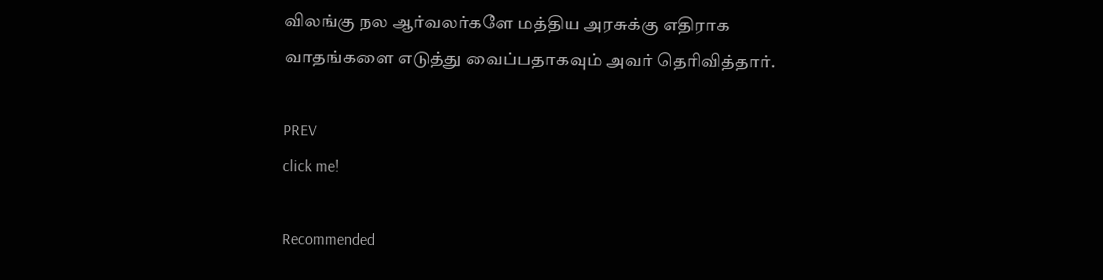விலங்கு நல ஆர்வலர்களே மத்திய அரசுக்கு எதிராக வாதங்களை எடுத்து வைப்பதாகவும் அவர் தெரிவித்தார்.

PREV
click me!

Recommended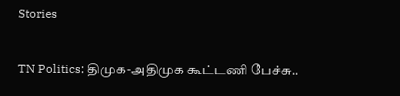Stories

TN Politics: திமுக-அதிமுக கூட்டணி பேச்சு..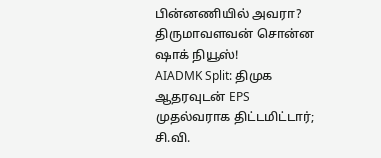பின்னணியில் அவரா? திருமாவளவன் சொன்ன ஷாக் நியூஸ்!
AIADMK Split: திமுக ஆதரவுடன் EPS முதல்வராக திட்டமிட்டார்; சி.வி.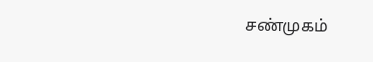சண்முகம்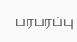பரபரப்பு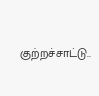குற்றச்சாட்டு..